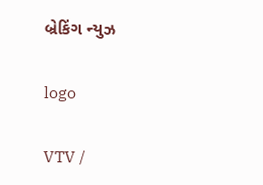બ્રેકિંગ ન્યુઝ

logo

VTV /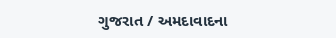ગુજરાત / અમદાવાદના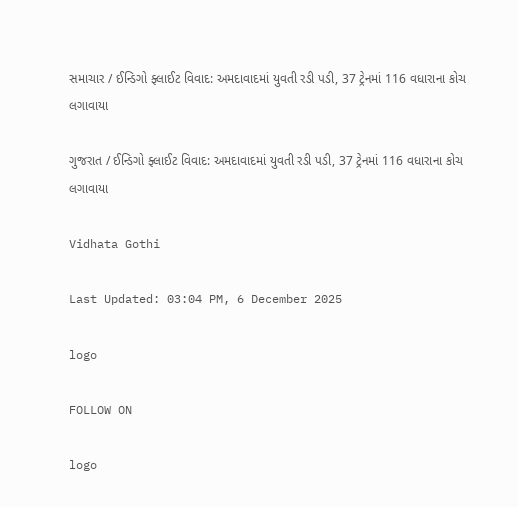સમાચાર / ઈન્ડિગો ફ્લાઈટ વિવાદ: અમદાવાદમાં યુવતી રડી પડી, 37 ટ્રેનમાં 116 વધારાના કોચ લગાવાયા

ગુજરાત / ઈન્ડિગો ફ્લાઈટ વિવાદ: અમદાવાદમાં યુવતી રડી પડી, 37 ટ્રેનમાં 116 વધારાના કોચ લગાવાયા

Vidhata Gothi

Last Updated: 03:04 PM, 6 December 2025

logo

FOLLOW ON

logo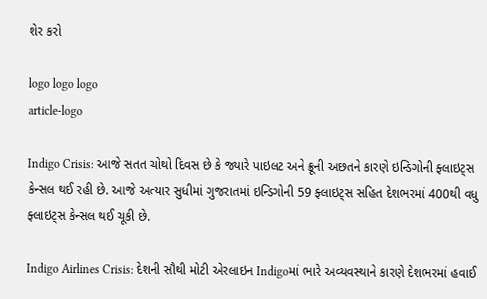શેર કરો

logo logo logo
article-logo

Indigo Crisis: આજે સતત ચોથો દિવસ છે કે જ્યારે પાઇલટ અને ક્રૂની અછતને કારણે ઇન્ડિગોની ફ્લાઇટ્સ કેન્સલ થઈ રહી છે. આજે અત્યાર સુધીમાં ગુજરાતમાં ઇન્ડિગોની 59 ફ્લાઇટ્સ સહિત દેશભરમાં 400થી વધુ ફ્લાઇટ્સ કેન્સલ થઈ ચૂકી છે.

Indigo Airlines Crisis: દેશની સૌથી મોટી એરલાઇન Indigoમાં ભારે અવ્યવસ્થાને કારણે દેશભરમાં હવાઈ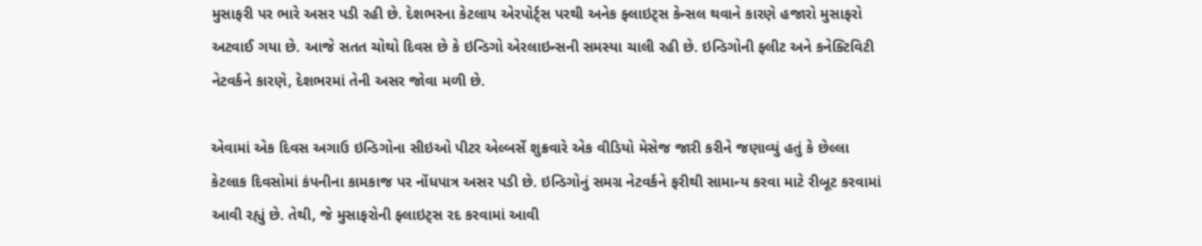મુસાફરી પર ભારે અસર પડી રહી છે. દેશભરના કેટલાય એરપોર્ટ્સ પરથી અનેક ફ્લાઇટ્સ કેન્સલ થવાને કારણે હજારો મુસાફરો અટવાઈ ગયા છે. આજે સતત ચોથો દિવસ છે કે ઇન્ડિગો એરલાઇન્સની સમસ્યા ચાલી રહી છે. ઇન્ડિગોની ફ્લીટ અને કનેક્ટિવિટી નેટવર્કને કારણે, દેશભરમાં તેની અસર જોવા મળી છે.

એવામાં એક દિવસ અગાઉ ઇન્ડિગોના સીઇઓ પીટર એલ્બર્સે શુક્રવારે એક વીડિયો મેસેજ જારી કરીને જણાવ્યું હતું કે છેલ્લા કેટલાક દિવસોમાં કંપનીના કામકાજ પર નોંધપાત્ર અસર પડી છે. ઇન્ડિગોનું સમગ્ર નેટવર્કને ફરીથી સામાન્ય કરવા માટે રીબૂટ કરવામાં આવી રહ્યું છે. તેથી, જે મુસાફરોની ફ્લાઇટ્સ રદ કરવામાં આવી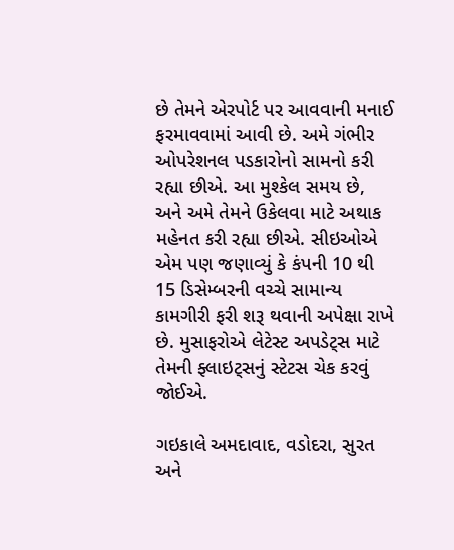છે તેમને એરપોર્ટ પર આવવાની મનાઈ ફરમાવવામાં આવી છે. અમે ગંભીર ઓપરેશનલ પડકારોનો સામનો કરી રહ્યા છીએ. આ મુશ્કેલ સમય છે, અને અમે તેમને ઉકેલવા માટે અથાક મહેનત કરી રહ્યા છીએ. સીઇઓએ એમ પણ જણાવ્યું કે કંપની 10 થી 15 ડિસેમ્બરની વચ્ચે સામાન્ય કામગીરી ફરી શરૂ થવાની અપેક્ષા રાખે છે. મુસાફરોએ લેટેસ્ટ અપડેટ્સ માટે તેમની ફ્લાઇટ્સનું સ્ટેટસ ચેક કરવું જોઈએ.

ગઇકાલે અમદાવાદ, વડોદરા, સુરત અને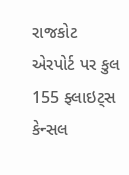રાજકોટ એરપોર્ટ પર કુલ 155 ફ્લાઇટ્સ કેન્સલ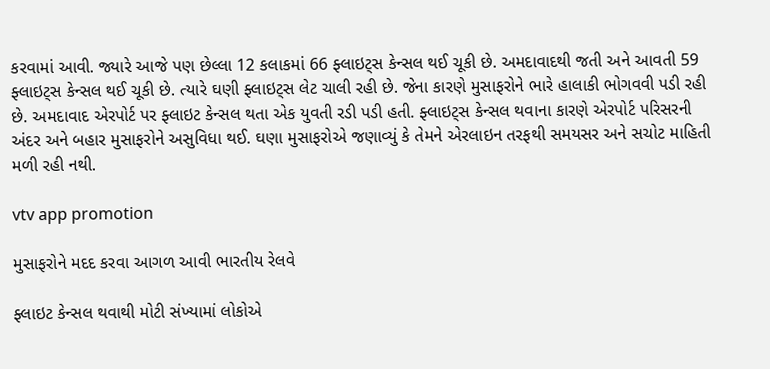કરવામાં આવી. જ્યારે આજે પણ છેલ્લા 12 કલાકમાં 66 ફ્લાઇટ્સ કેન્સલ થઈ ચૂકી છે. અમદાવાદથી જતી અને આવતી 59 ફ્લાઇટ્સ કેન્સલ થઈ ચૂકી છે. ત્યારે ઘણી ફ્લાઇટ્સ લેટ ચાલી રહી છે. જેના કારણે મુસાફરોને ભારે હાલાકી ભોગવવી પડી રહી છે. અમદાવાદ એરપોર્ટ પર ફ્લાઇટ કેન્સલ થતા એક યુવતી રડી પડી હતી. ફ્લાઇટ્સ કેન્સલ થવાના કારણે એરપોર્ટ પરિસરની અંદર અને બહાર મુસાફરોને અસુવિધા થઈ. ઘણા મુસાફરોએ જણાવ્યું કે તેમને એરલાઇન તરફથી સમયસર અને સચોટ માહિતી મળી રહી નથી.

vtv app promotion

મુસાફરોને મદદ કરવા આગળ આવી ભારતીય રેલવે

ફ્લાઇટ કેન્સલ થવાથી મોટી સંખ્યામાં લોકોએ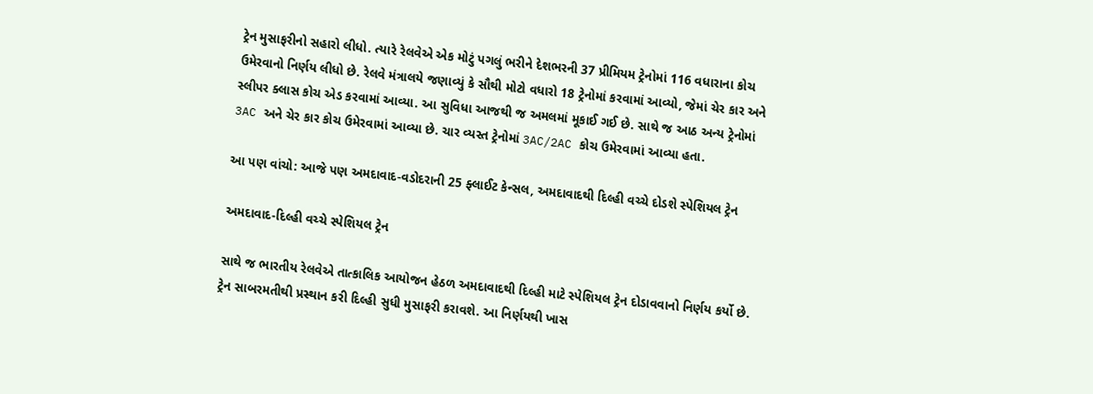ટ્રેન મુસાફરીનો સહારો લીધો. ત્યારે રેલવેએ એક મોટું પગલું ભરીને દેશભરની 37 પ્રીમિયમ ટ્રેનોમાં 116 વધારાના કોચ ઉમેરવાનો નિર્ણય લીધો છે. રેલવે મંત્રાલયે જણાવ્યું કે સૌથી મોટો વધારો 18 ટ્રેનોમાં કરવામાં આવ્યો, જેમાં ચેર કાર અને સ્લીપર ક્લાસ કોચ એડ કરવામાં આવ્યા. આ સુવિધા આજથી જ અમલમાં મૂકાઈ ગઈ છે. સાથે જ આઠ અન્ય ટ્રેનોમાં 3AC અને ચેર કાર કોચ ઉમેરવામાં આવ્યા છે. ચાર વ્યસ્ત ટ્રેનોમાં 3AC/2AC કોચ ઉમેરવામાં આવ્યા હતા.

આ પણ વાંચો: આજે પણ અમદાવાદ-વડોદરાની 25 ફ્લાઈટ કેન્સલ, અમદાવાદથી દિલ્હી વચ્ચે દોડશે સ્પેશિયલ ટ્રેન

અમદાવાદ-દિલ્હી વચ્ચે સ્પેશિયલ ટ્રેન

સાથે જ ભારતીય રેલવેએ તાત્કાલિક આયોજન હેઠળ અમદાવાદથી દિલ્હી માટે સ્પેશિયલ ટ્રેન દોડાવવાનો નિર્ણય કર્યો છે. ટ્રેન સાબરમતીથી પ્રસ્થાન કરી દિલ્હી સુધી મુસાફરી કરાવશે. આ નિર્ણયથી ખાસ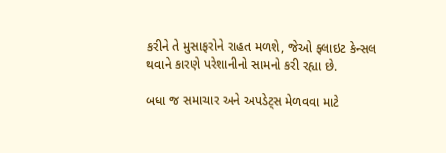કરીને તે મુસાફરોને રાહત મળશે, જેઓ ફ્લાઇટ કેન્સલ થવાને કારણે પરેશાનીનો સામનો કરી રહ્યા છે.

બધા જ સમાચાર અને અપડેટ્સ મેળવવા માટે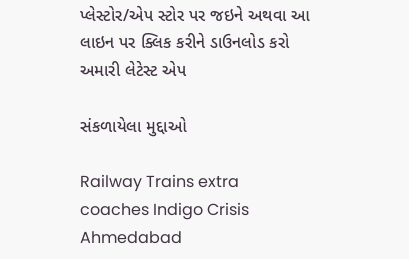પ્લેસ્ટોર/એપ સ્ટોર પર જઇને અથવા આ લાઇન પર ક્લિક કરીને ડાઉનલોડ કરો અમારી લેટેસ્ટ એપ

સંકળાયેલા મુદ્દાઓ

Railway Trains extra coaches Indigo Crisis Ahmedabad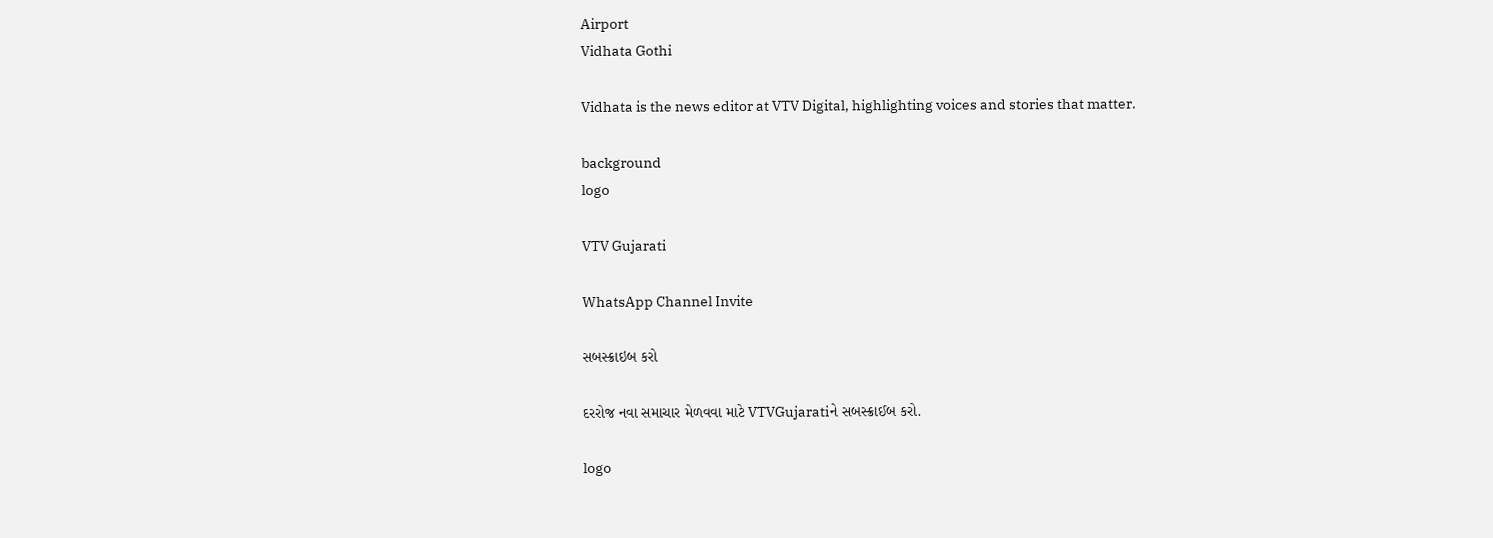Airport
Vidhata Gothi

Vidhata is the news editor at VTV Digital, highlighting voices and stories that matter.

background
logo

VTV Gujarati

WhatsApp Channel Invite

સબસ્ક્રાઇબ કરો

દરરોજ નવા સમાચાર મેળવવા માટે VTVGujaratiને સબસ્ક્રાઈબ કરો.

logo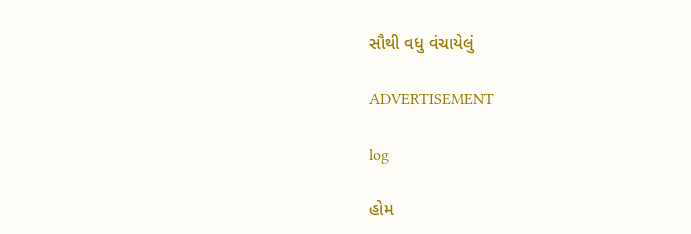સૌથી વધુ વંચાયેલું

ADVERTISEMENT

log

હોમ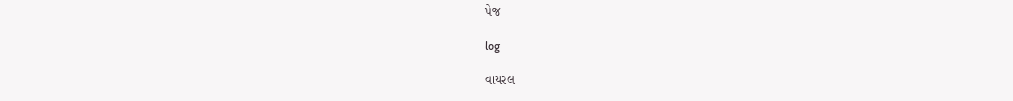પેજ

log

વાયરલ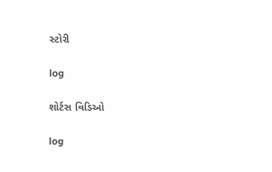સ્ટોરી

log

શોર્ટસ વિડિઓ

log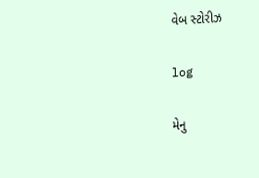વેબ સ્ટોરીઝ

log

મેનુ